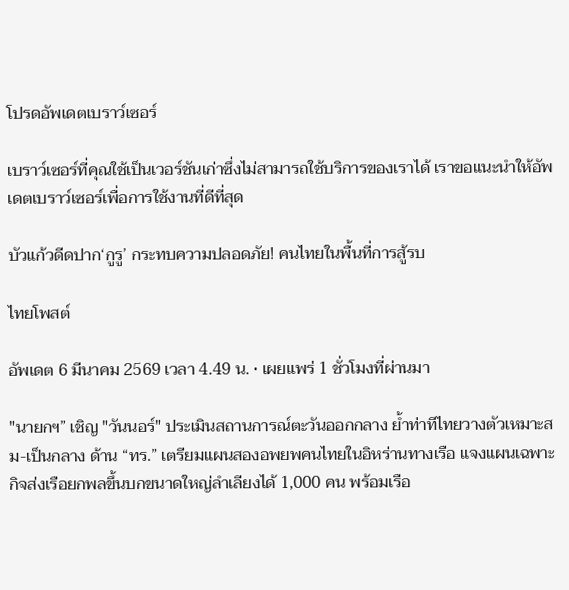โปรดอัพเดตเบราว์เซอร์

เบราว์เซอร์ที่คุณใช้เป็นเวอร์ชันเก่าซึ่งไม่สามารถใช้บริการของเราได้ เราขอแนะนำให้อัพเดตเบราว์เซอร์เพื่อการใช้งานที่ดีที่สุด

บัวแก้วดีดปาก‘กูรู’ กระทบความปลอดภัย! คนไทยในพื้นที่การสู้รบ

ไทยโพสต์

อัพเดต 6 มีนาคม 2569 เวลา 4.49 น. • เผยแพร่ 1 ชั่วโมงที่ผ่านมา

"นายกฯ” เชิญ "วันนอร์" ประเมินสถานการณ์ตะวันออกกลาง ย้ำท่าทีไทยวางตัวเหมาะสม-เป็นกลาง ด้าน “ทร.” เตรียมแผนสองอพยพคนไทยในอิหร่านทางเรือ แจงแผนเฉพาะกิจส่งเรือยกพลขึ้นบกขนาดใหญ่ลำเลียงได้ 1,000 คน พร้อมเรือ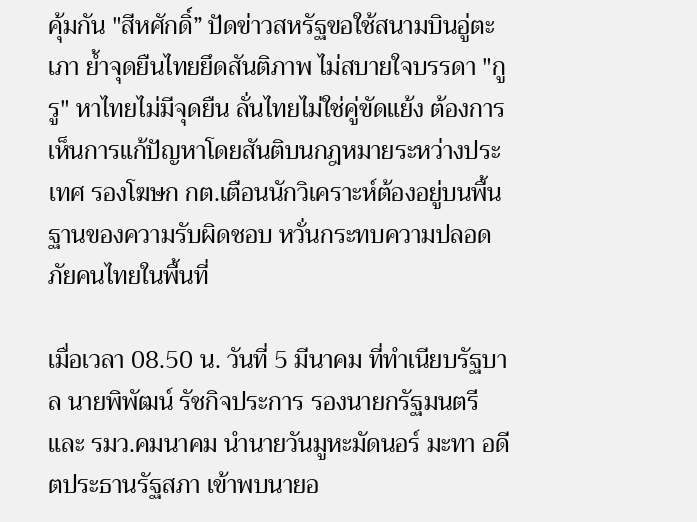คุ้มกัน "สีหศักดิ์” ปัดข่าวสหรัฐขอใช้สนามบินอู่ตะเภา ย้ำจุดยืนไทยยึดสันติภาพ ไม่สบายใจบรรดา "กูรู" หาไทยไม่มีจุดยืน ลั่นไทยไม่ใช่คู่ขัดแย้ง ต้องการเห็นการแก้ปัญหาโดยสันติบนกฎหมายระหว่างประเทศ รองโฆษก กต.เตือนนักวิเคราะห์ต้องอยู่บนพื้นฐานของความรับผิดชอบ หวั่นกระทบความปลอดภัยคนไทยในพื้นที่

เมื่อเวลา 08.50 น. วันที่ 5 มีนาคม ที่ทำเนียบรัฐบาล นายพิพัฒน์ รัชกิจประการ รองนายกรัฐมนตรีและ รมว.คมนาคม นำนายวันมูหะมัดนอร์ มะทา อดีตประธานรัฐสภา เข้าพบนายอ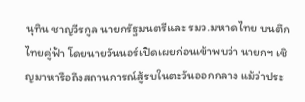นุทิน ชาญวีรกูล นายกรัฐมนตรีและ รมว.มหาดไทย บนตึกไทยคู่ฟ้า โดยนายวันนอร์เปิดเผยก่อนเข้าพบว่า นายกฯ เชิญมาหารือถึงสถานการณ์สู้รบในตะวันออกกลาง แม้ว่าประ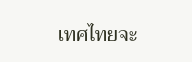เทศไทยจะ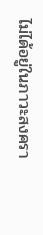ไม่ได้อยู่ในภาวะสงครา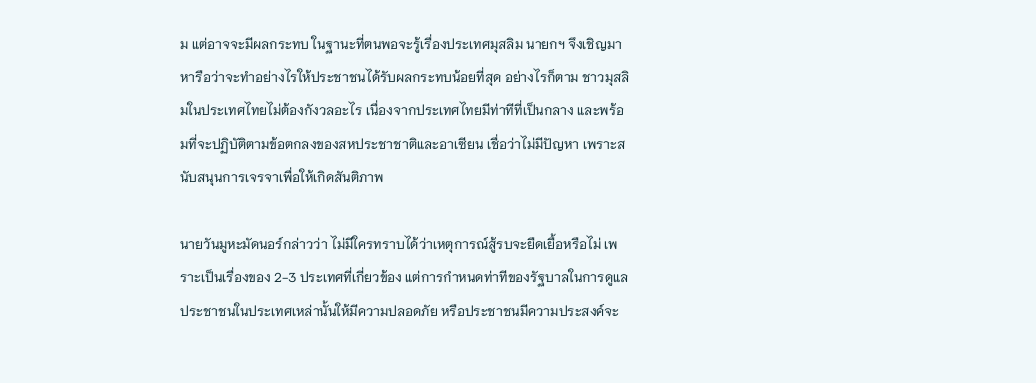ม แต่อาจจะมีผลกระทบ ในฐานะที่ตนพอจะรู้เรื่องประเทศมุสลิม นายกฯ จึงเชิญมาหารือว่าจะทำอย่างไรให้ประชาชนได้รับผลกระทบน้อยที่สุด อย่างไรก็ตาม ชาวมุสลิมในประเทศไทยไม่ต้องกังวลอะไร เนื่องจากประเทศไทยมีท่าทีที่เป็นกลาง และพร้อมที่จะปฏิบัติตามข้อตกลงของสหประชาชาติและอาเซียน เชื่อว่าไม่มีปัญหา เพราะสนับสนุนการเจรจาเพื่อให้เกิดสันติภาพ

นายวันมูหะมัดนอร์กล่าวว่า ไม่มีใครทราบได้ว่าเหตุการณ์สู้รบจะยืดเยื้อหรือไม่ เพราะเป็นเรื่องของ 2-3 ประเทศที่เกี่ยวข้อง แต่การกำหนดท่าทีของรัฐบาลในการดูแลประชาชนในประเทศเหล่านั้นให้มีความปลอดภัย หรือประชาชนมีความประสงค์จะ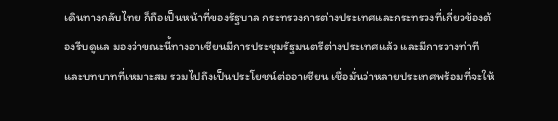เดินทางกลับไทย ก็ถือเป็นหน้าที่ของรัฐบาล กระทรวงการต่างประเทศและกระทรวงที่เกี่ยวข้องต้องรีบดูแล มองว่าขณะนี้ทางอาเซียนมีการประชุมรัฐมนตรีต่างประเทศแล้ว และมีการวางท่าทีและบทบาทที่เหมาะสม รวมไปถึงเป็นประโยชน์ต่ออาเซียน เชื่อมั่นว่าหลายประเทศพร้อมที่จะให้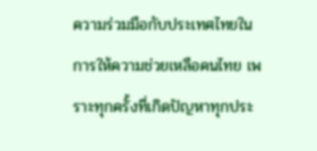ความร่วมมือกับประเทศไทยในการให้ความช่วยเหลือคนไทย เพราะทุกครั้งที่เกิดปัญหาทุกประ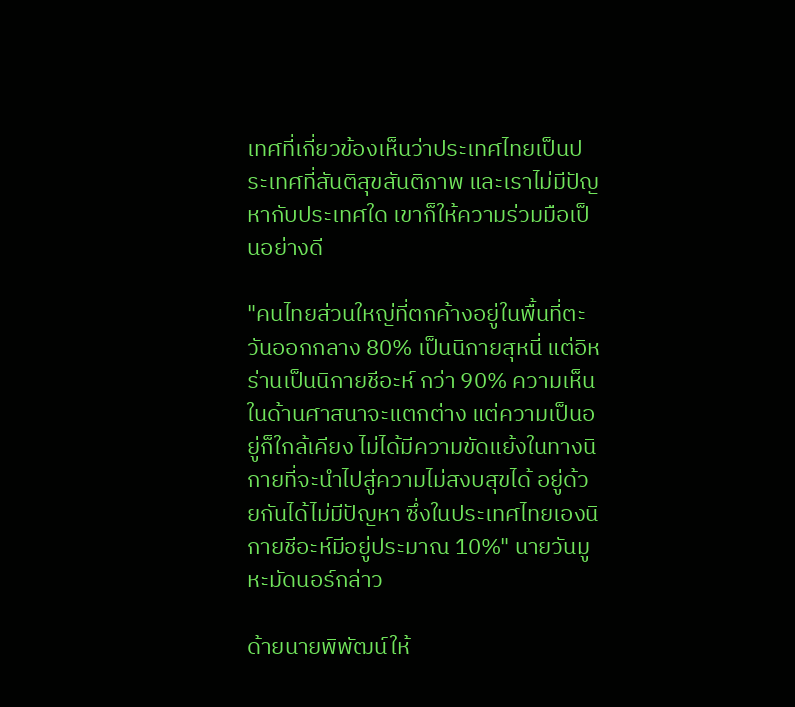เทศที่เกี่ยวข้องเห็นว่าประเทศไทยเป็นประเทศที่สันติสุขสันติภาพ และเราไม่มีปัญหากับประเทศใด เขาก็ให้ความร่วมมือเป็นอย่างดี

"คนไทยส่วนใหญ่ที่ตกค้างอยู่ในพื้นที่ตะวันออกกลาง 80% เป็นนิกายสุหนี่ แต่อิหร่านเป็นนิกายชีอะห์ กว่า 90% ความเห็นในด้านศาสนาจะแตกต่าง แต่ความเป็นอยู่ก็ใกล้เคียง ไม่ได้มีความขัดแย้งในทางนิกายที่จะนำไปสู่ความไม่สงบสุขได้ อยู่ด้วยกันได้ไม่มีปัญหา ซึ่งในประเทศไทยเองนิกายชีอะห์มีอยู่ประมาณ 10%" นายวันมูหะมัดนอร์กล่าว

ด้ายนายพิพัฒน์ให้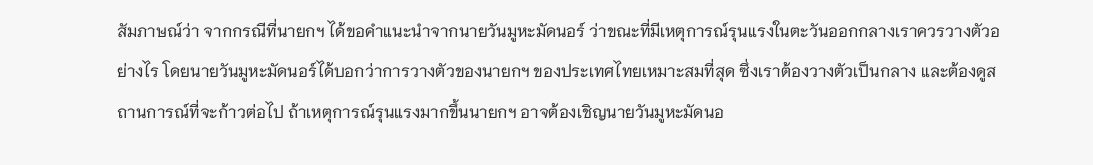สัมภาษณ์ว่า จากกรณีที่นายกฯ ได้ขอคำแนะนำจากนายวันมูหะมัดนอร์ ว่าขณะที่มีเหตุการณ์รุนแรงในตะวันออกกลางเราควรวางตัวอย่างไร โดยนายวันมูหะมัดนอร์ได้บอกว่าการวางตัวของนายกฯ ของประเทศไทยเหมาะสมที่สุด ซึ่งเราต้องวางตัวเป็นกลาง และต้องดูสถานการณ์ที่จะก้าวต่อไป ถ้าเหตุการณ์รุนแรงมากขึ้นนายกฯ อาจต้องเชิญนายวันมูหะมัดนอ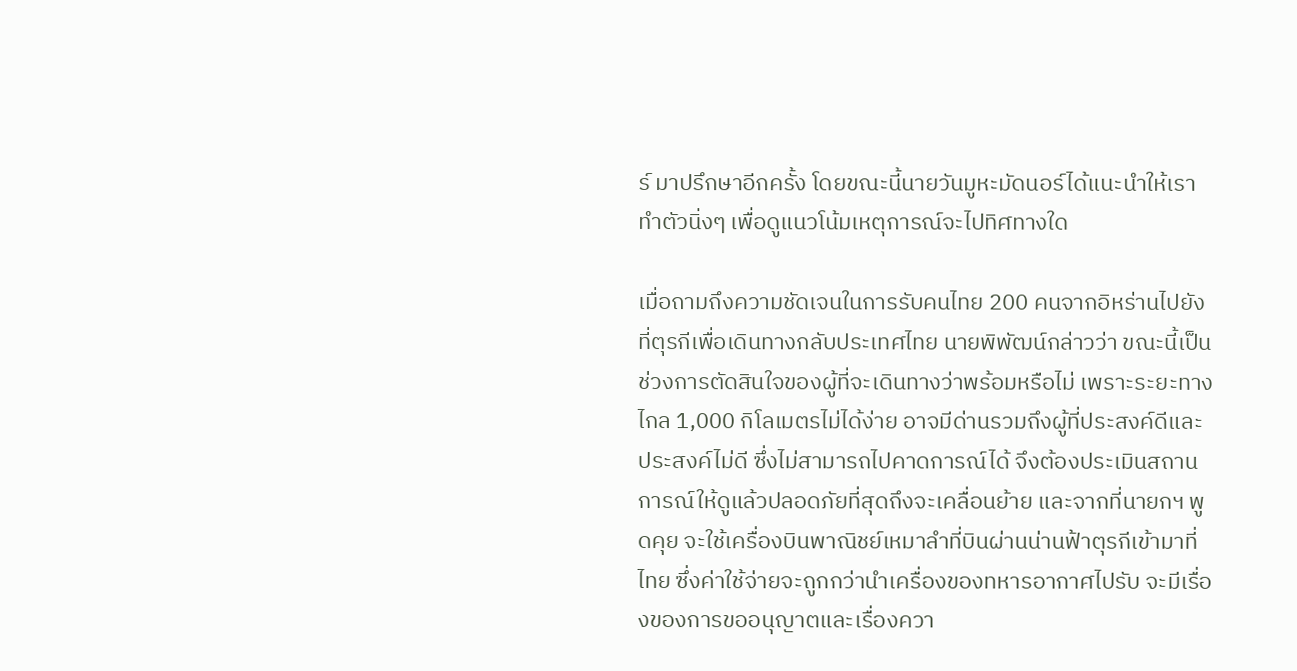ร์ มาปรึกษาอีกครั้ง โดยขณะนี้นายวันมูหะมัดนอร์ได้แนะนำให้เราทำตัวนิ่งๆ เพื่อดูแนวโน้มเหตุการณ์จะไปทิศทางใด

เมื่อถามถึงความชัดเจนในการรับคนไทย 200 คนจากอิหร่านไปยังที่ตุรกีเพื่อเดินทางกลับประเทศไทย นายพิพัฒน์กล่าวว่า ขณะนี้เป็นช่วงการตัดสินใจของผู้ที่จะเดินทางว่าพร้อมหรือไม่ เพราะระยะทางไกล 1,000 กิโลเมตรไม่ได้ง่าย อาจมีด่านรวมถึงผู้ที่ประสงค์ดีและประสงค์ไม่ดี ซึ่งไม่สามารถไปคาดการณ์ได้ จึงต้องประเมินสถานการณ์ให้ดูแล้วปลอดภัยที่สุดถึงจะเคลื่อนย้าย และจากที่นายกฯ พูดคุย จะใช้เครื่องบินพาณิชย์เหมาลำที่บินผ่านน่านฟ้าตุรกีเข้ามาที่ไทย ซึ่งค่าใช้จ่ายจะถูกกว่านำเครื่องของทหารอากาศไปรับ จะมีเรื่องของการขออนุญาตและเรื่องควา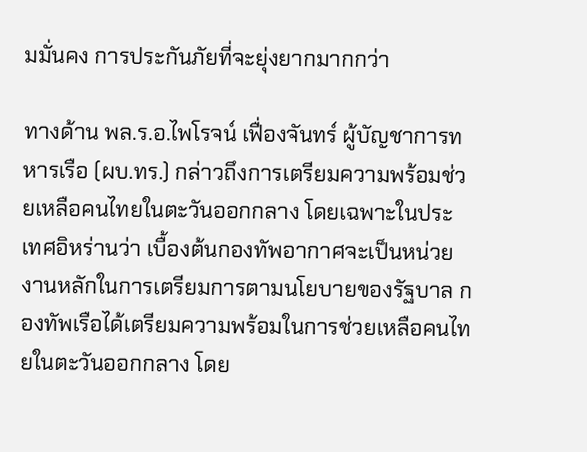มมั่นคง การประกันภัยที่จะยุ่งยากมากกว่า

ทางด้าน พล.ร.อ.ไพโรจน์ เฟื่องจันทร์ ผู้บัญชาการทหารเรือ (ผบ.ทร.) กล่าวถึงการเตรียมความพร้อมช่วยเหลือคนไทยในตะวันออกกลาง โดยเฉพาะในประเทศอิหร่านว่า เบื้องต้นกองทัพอากาศจะเป็นหน่วยงานหลักในการเตรียมการตามนโยบายของรัฐบาล กองทัพเรือได้เตรียมความพร้อมในการช่วยเหลือคนไทยในตะวันออกกลาง โดย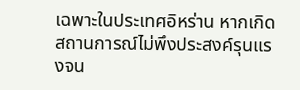เฉพาะในประเทศอิหร่าน หากเกิดสถานการณ์ไม่พึงประสงค์รุนแรงจน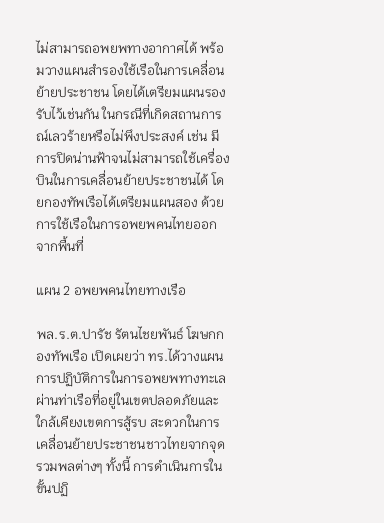ไม่สามารถอพยพทางอากาศได้ พร้อมวางแผนสำรองใช้เรือในการเคลื่อนย้ายประชาชน โดยได้เตรียมแผนรองรับไว้เช่นกัน ในกรณีที่เกิดสถานการณ์เลวร้ายหรือไม่พึงประสงค์ เช่น มีการปิดน่านฟ้าจนไม่สามารถใช้เครื่องบินในการเคลื่อนย้ายประชาชนได้ โดยกองทัพเรือได้เตรียมแผนสอง ด้วยการใช้เรือในการอพยพคนไทยออกจากพื้นที่

แผน 2 อพยพคนไทยทางเรือ

พล.ร.ต.ปารัช รัตนไชยพันธ์ โฆษกกองทัพเรือ เปิดเผยว่า ทร.ได้วางแผนการปฏิบัติการในการอพยพทางทะเลผ่านท่าเรือที่อยู่ในเขตปลอดภัยและใกล้เคียงเขตการสู้รบ สะดวกในการเคลื่อนย้ายประชาชนชาวไทยจากจุดรวมพลต่างๆ ทั้งนี้ การดำเนินการในขั้นปฏิ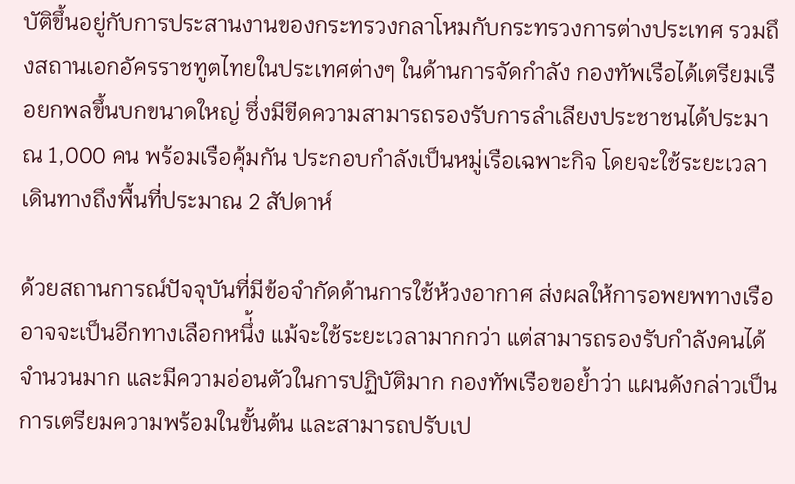บัติขึ้นอยู่กับการประสานงานของกระทรวงกลาโหมกับกระทรวงการต่างประเทศ รวมถึงสถานเอกอัครราชทูตไทยในประเทศต่างๆ ในด้านการจัดกำลัง กองทัพเรือได้เตรียมเรือยกพลขึ้นบกขนาดใหญ่ ซึ่งมีขีดความสามารถรองรับการลำเลียงประชาชนได้ประมาณ 1,000 คน พร้อมเรือคุ้มกัน ประกอบกำลังเป็นหมู่เรือเฉพาะกิจ โดยจะใช้ระยะเวลาเดินทางถึงพื้นที่ประมาณ 2 สัปดาห์

ด้วยสถานการณ์ปัจจุบันที่มีข้อจำกัดด้านการใช้ห้วงอากาศ ส่งผลให้การอพยพทางเรืออาจจะเป็นอีกทางเลือกหนึ่้ง แม้จะใช้ระยะเวลามากกว่า แต่สามารถรองรับกำลังคนได้จำนวนมาก และมีความอ่อนตัวในการปฏิบัติมาก กองทัพเรือขอย้ำว่า แผนดังกล่าวเป็นการเตรียมความพร้อมในขั้นต้น และสามารถปรับเป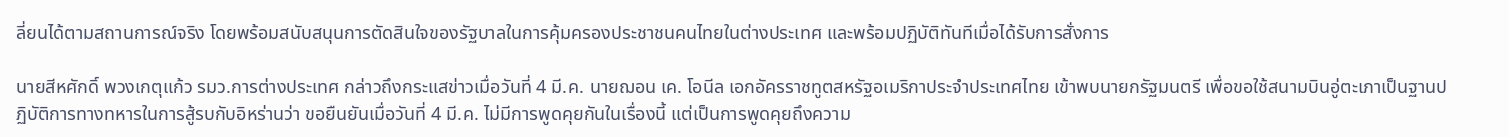ลี่ยนได้ตามสถานการณ์จริง โดยพร้อมสนับสนุนการตัดสินใจของรัฐบาลในการคุ้มครองประชาชนคนไทยในต่างประเทศ และพร้อมปฏิบัติทันทีเมื่อได้รับการสั่งการ

นายสีหศักดิ์ พวงเกตุแก้ว รมว.การต่างประเทศ กล่าวถึงกระแสข่าวเมื่อวันที่ 4 มี.ค. นายฌอน เค. โอนีล เอกอัครราชทูตสหรัฐอเมริกาประจำประเทศไทย เข้าพบนายกรัฐมนตรี เพื่อขอใช้สนามบินอู่ตะเภาเป็นฐานปฏิบัติการทางทหารในการสู้รบกับอิหร่านว่า ขอยืนยันเมื่อวันที่ 4 มี.ค. ไม่มีการพูดคุยกันในเรื่องนี้ แต่เป็นการพูดคุยถึงความ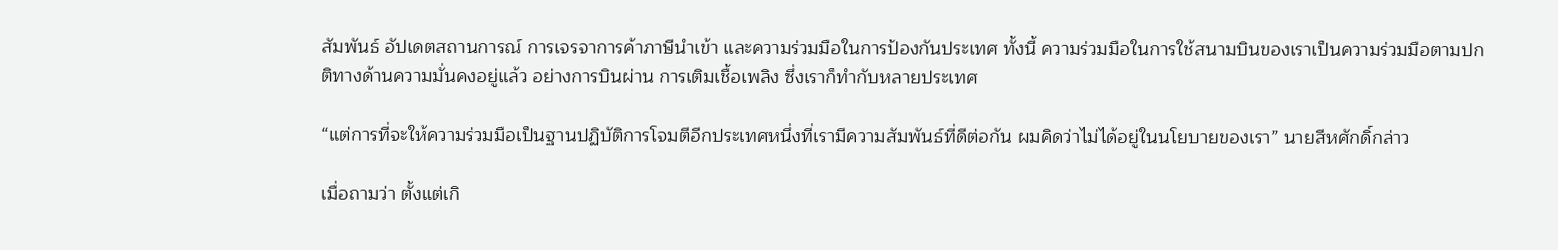สัมพันธ์ อัปเดตสถานการณ์ การเจรจาการค้าภาษีนำเข้า และความร่วมมือในการป้องกันประเทศ ทั้งนี้ ความร่วมมือในการใช้สนามบินของเราเป็นความร่วมมือตามปกติทางด้านความมั่นคงอยู่แล้ว อย่างการบินผ่าน การเติมเชื้อเพลิง ซึ่งเราก็ทำกับหลายประเทศ

“แต่การที่จะให้ความร่วมมือเป็นฐานปฏิบัติการโจมตีอีกประเทศหนึ่งที่เรามีความสัมพันธ์ที่ดีต่อกัน ผมคิดว่าไม่ได้อยู่ในนโยบายของเรา” นายสีหศักดิ์กล่าว

เมื่อถามว่า ตั้งแต่เกิ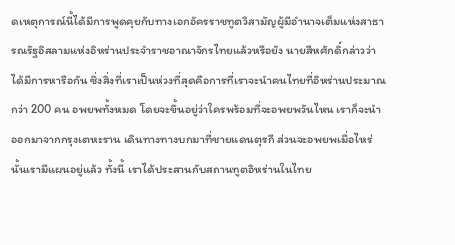ดเหตุการณ์นี้ได้มีการพูดคุยกับทางเอกอัครราชทูตวิสามัญผู้มีอำนาจเต็มแห่งสาธารณรัฐอิสลามแห่งอิหร่านประจำราชอาณาจักรไทยแล้วหรือยัง นายสีหศักดิ์กล่าวว่า ได้มีการหารือกัน ซึ่งสิ่งที่เราเป็นห่วงที่สุดคือการที่เราจะนำคนไทยที่อิหร่านประมาณกว่า 200 คน อพยพทั้งหมด โดยจะขึ้นอยู่ว่าใครพร้อมที่จะอพยพวันไหน เราก็จะนำออกมาจากกรุงเตหะราน เดินทางทางบกมาที่ชายแดนตุรกี ส่วนจะอพยพเมื่อไหร่นั้นเรามีแผนอยู่แล้ว ทั้งนี้ เราได้ประสานกับสถานทูตอิหร่านในไทย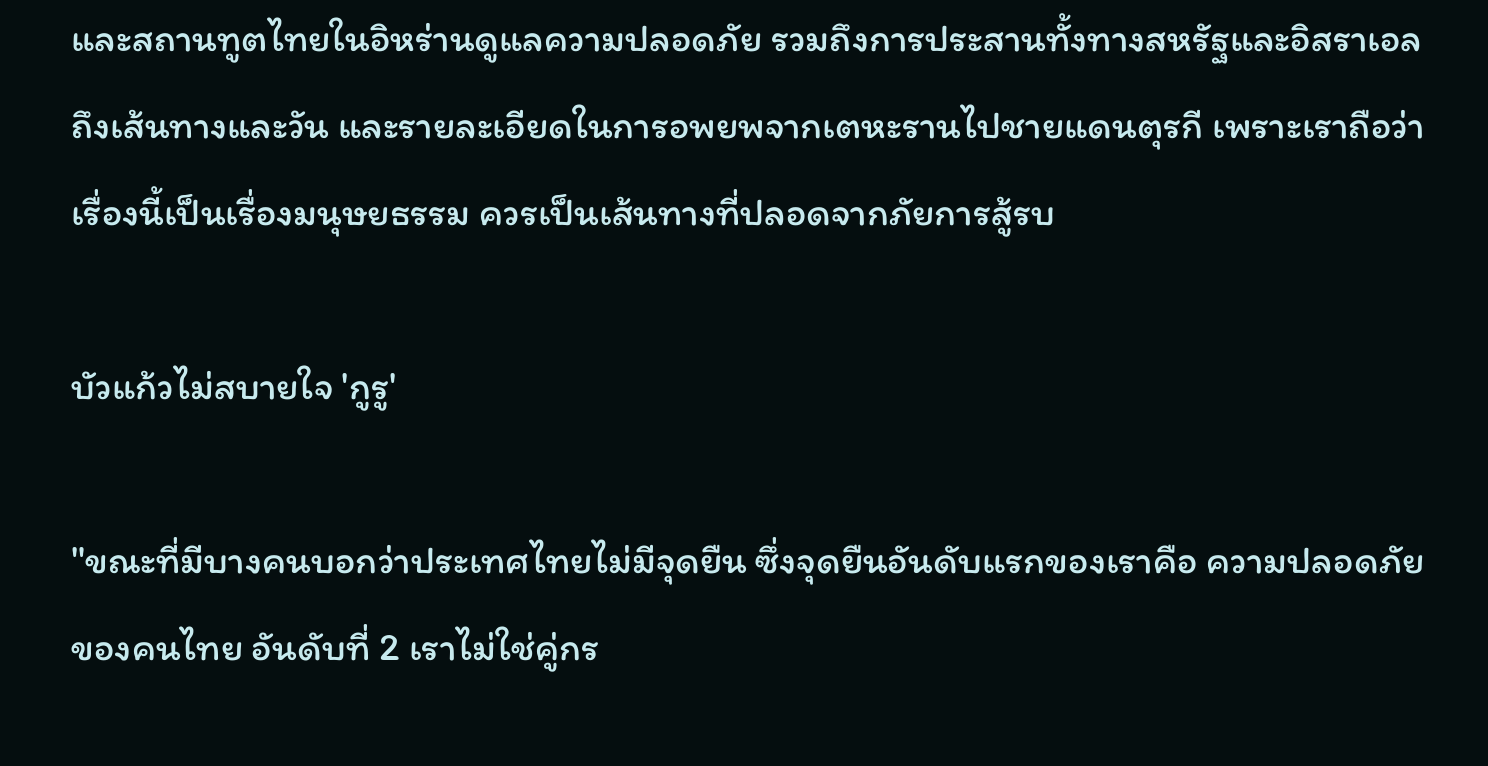และสถานทูตไทยในอิหร่านดูแลความปลอดภัย รวมถึงการประสานทั้งทางสหรัฐและอิสราเอล ถึงเส้นทางและวัน และรายละเอียดในการอพยพจากเตหะรานไปชายแดนตุรกี เพราะเราถือว่าเรื่องนี้เป็นเรื่องมนุษยธรรม ควรเป็นเส้นทางที่ปลอดจากภัยการสู้รบ

บัวแก้วไม่สบายใจ 'กูรู'

"ขณะที่มีบางคนบอกว่าประเทศไทยไม่มีจุดยืน ซึ่งจุดยืนอันดับแรกของเราคือ ความปลอดภัยของคนไทย อันดับที่ 2 เราไม่ใช่คู่กร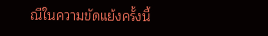ณีในความขัดแย้งครั้งนี้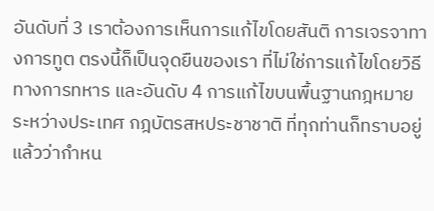อันดับที่ 3 เราต้องการเห็นการแก้ไขโดยสันติ การเจรจาทางการทูต ตรงนี้ก็เป็นจุดยืนของเรา ที่ไม่ใช่การแก้ไขโดยวิธีทางการทหาร และอันดับ 4 การแก้ไขบนพื้นฐานกฎหมายระหว่างประเทศ กฎบัตรสหประชาชาติ ที่ทุกท่านก็ทราบอยู่แล้วว่ากำหน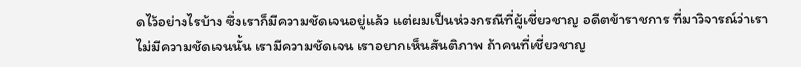ดไว้อย่างไรบ้าง ซึ่งเราก็มีความชัดเจนอยู่แล้ว แต่ผมเป็นห่วงกรณีที่ผู้เชี่ยวชาญ อดีตข้าราชการ ที่มาวิจารณ์ว่าเราไม่มีความชัดเจนนั้น เรามีความชัดเจน เราอยากเห็นสันติภาพ ถ้าคนที่เชี่ยวชาญ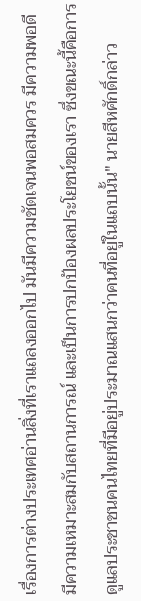เรื่องการต่างประเทศอ่านสิ่งที่เราแถลงออกไป มันมีความชัดเจนพอสมควร มีความพอดี มีความเหมาะสมกับสถานการณ์ และเป็นการปกป้องผลประโยชน์ของเรา ซึ่งขณะนี้คือการดูแลประชาชนคนไทยที่มีอยู่ประมาณแสนกว่าคนที่อยู่ในแถบนั้น" นายสีหศักดิ์กล่าว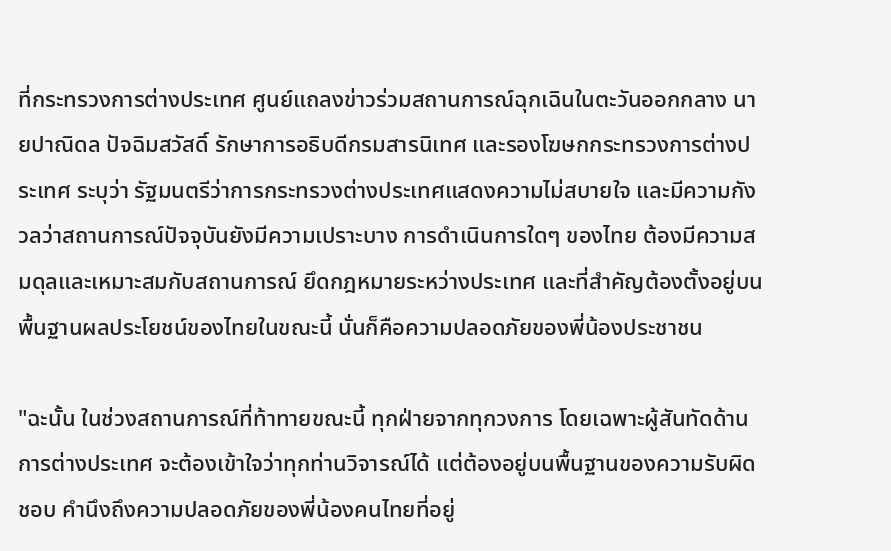ที่กระทรวงการต่างประเทศ ศูนย์แถลงข่าวร่วมสถานการณ์ฉุกเฉินในตะวันออกกลาง นายปาณิดล ปัจฉิมสวัสดิ์ รักษาการอธิบดีกรมสารนิเทศ และรองโฆษกกระทรวงการต่างประเทศ ระบุว่า รัฐมนตรีว่าการกระทรวงต่างประเทศแสดงความไม่สบายใจ และมีความกังวลว่าสถานการณ์ปัจจุบันยังมีความเปราะบาง การดำเนินการใดๆ ของไทย ต้องมีความสมดุลและเหมาะสมกับสถานการณ์ ยึดกฎหมายระหว่างประเทศ และที่สำคัญต้องตั้งอยู่บนพื้นฐานผลประโยชน์ของไทยในขณะนี้ นั่นก็คือความปลอดภัยของพี่น้องประชาชน

"ฉะนั้น ในช่วงสถานการณ์ที่ท้าทายขณะนี้ ทุกฝ่ายจากทุกวงการ โดยเฉพาะผู้สันทัดด้านการต่างประเทศ จะต้องเข้าใจว่าทุกท่านวิจารณ์ได้ แต่ต้องอยู่บนพื้นฐานของความรับผิดชอบ คำนึงถึงความปลอดภัยของพี่น้องคนไทยที่อยู่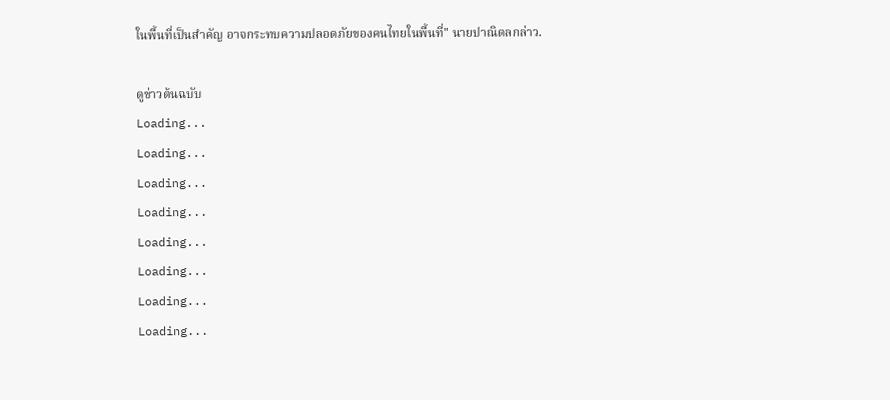ในพื้นที่เป็นสำคัญ อาจกระทบความปลอดภัยของคนไทยในพื้นที่" นายปาณิดลกล่าว.

ดูข่าวต้นฉบับ
Loading...
Loading...
Loading...
Loading...
Loading...
Loading...
Loading...
Loading...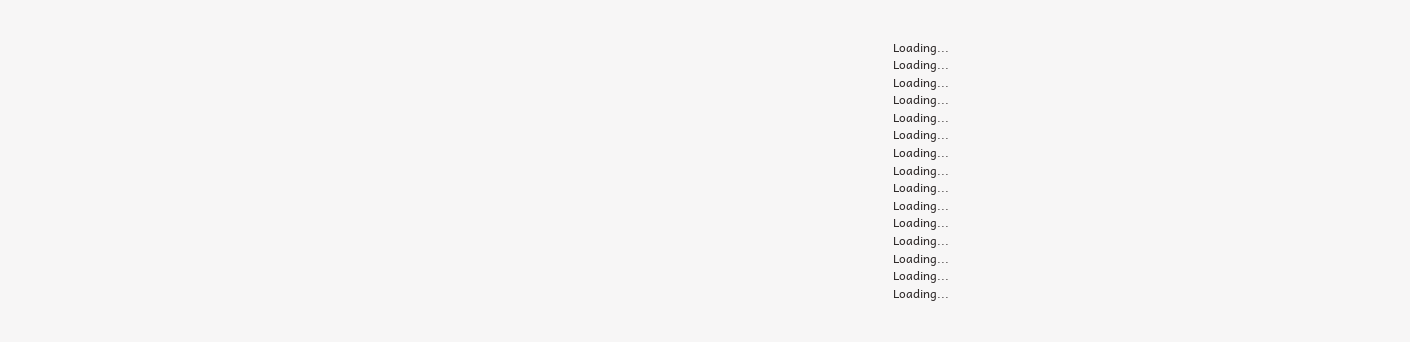Loading...
Loading...
Loading...
Loading...
Loading...
Loading...
Loading...
Loading...
Loading...
Loading...
Loading...
Loading...
Loading...
Loading...
Loading...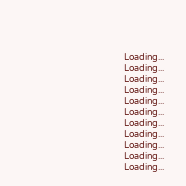Loading...
Loading...
Loading...
Loading...
Loading...
Loading...
Loading...
Loading...
Loading...
Loading...
Loading...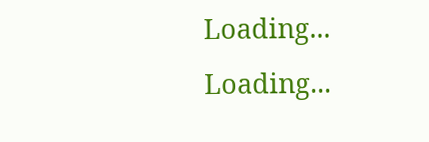Loading...
Loading...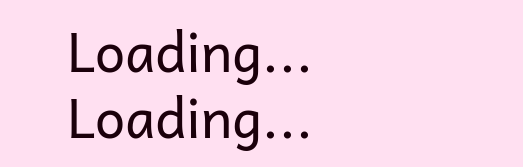Loading...
Loading...